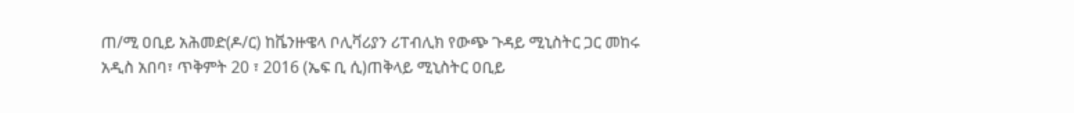ጠ/ሚ ዐቢይ አሕመድ(ዶ/ር) ከቬንዙዌላ ቦሊቫሪያን ሪፐብሊክ የውጭ ጉዳይ ሚኒስትር ጋር መከሩ
አዲስ አበባ፣ ጥቅምት 20 ፣ 2016 (ኤፍ ቢ ሲ)ጠቅላይ ሚኒስትር ዐቢይ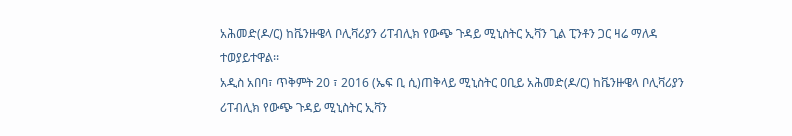አሕመድ(ዶ/ር) ከቬንዙዌላ ቦሊቫሪያን ሪፐብሊክ የውጭ ጉዳይ ሚኒስትር ኢቫን ጊል ፒንቶን ጋር ዛሬ ማለዳ ተወያይተዋል፡፡
አዲስ አበባ፣ ጥቅምት 20 ፣ 2016 (ኤፍ ቢ ሲ)ጠቅላይ ሚኒስትር ዐቢይ አሕመድ(ዶ/ር) ከቬንዙዌላ ቦሊቫሪያን ሪፐብሊክ የውጭ ጉዳይ ሚኒስትር ኢቫን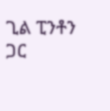ጊል ፒንቶን ጋር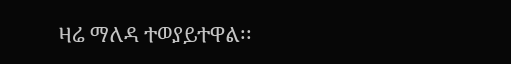ዛሬ ማለዳ ተወያይተዋል፡፡